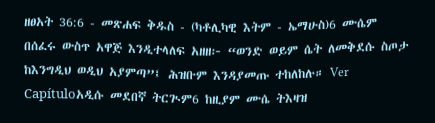ዘፀአት 36:6 - መጽሐፍ ቅዱስ - (ካቶሊካዊ እትም - ኤማሁስ)6 ሙሴም በሰፈሩ ውስጥ አዋጅ እንዲተላለፍ አዘዘ፦ “ወንድ ወይም ሴት ለመቅደሱ ስጦታ ከእንግዲህ ወዲህ አያምጣ”፤ ሕዝቡም እንዳያመጡ ተከለከሉ። Ver Capítuloአዲሱ መደበኛ ትርጒም6 ከዚያም ሙሴ ትእዛዝ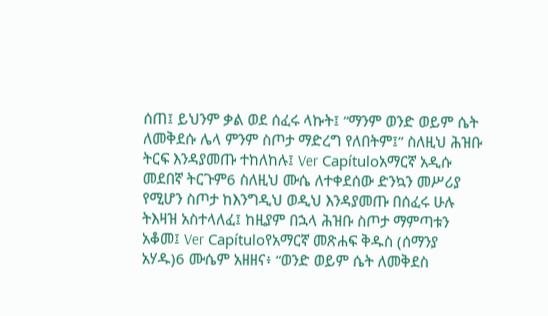ሰጠ፤ ይህንም ቃል ወደ ሰፈሩ ላኩት፤ “ማንም ወንድ ወይም ሴት ለመቅደሱ ሌላ ምንም ስጦታ ማድረግ የለበትም፤” ስለዚህ ሕዝቡ ትርፍ እንዳያመጡ ተከለከሉ፤ Ver Capítuloአማርኛ አዲሱ መደበኛ ትርጉም6 ስለዚህ ሙሴ ለተቀደሰው ድንኳን መሥሪያ የሚሆን ስጦታ ከእንግዲህ ወዲህ እንዳያመጡ በሰፈሩ ሁሉ ትእዛዝ አስተላለፈ፤ ከዚያም በኋላ ሕዝቡ ስጦታ ማምጣቱን አቆመ፤ Ver Capítuloየአማርኛ መጽሐፍ ቅዱስ (ሰማንያ አሃዱ)6 ሙሴም አዘዘና፥ “ወንድ ወይም ሴት ለመቅደስ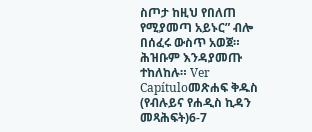ስጦታ ከዚህ የበለጠ የሚያመጣ አይኑር” ብሎ በሰፈሩ ውስጥ አወጀ። ሕዝቡም እንዳያመጡ ተከለከሉ። Ver Capítuloመጽሐፍ ቅዱስ (የብሉይና የሐዲስ ኪዳን መጻሕፍት)6-7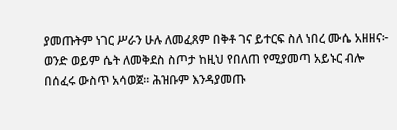ያመጡትም ነገር ሥራን ሁሉ ለመፈጸም በቅቶ ገና ይተርፍ ስለ ነበረ ሙሴ አዘዘና፦ ወንድ ወይም ሴት ለመቅደስ ስጦታ ከዚህ የበለጠ የሚያመጣ አይኑር ብሎ በሰፈሩ ውስጥ አሳወጀ። ሕዝቡም እንዳያመጡ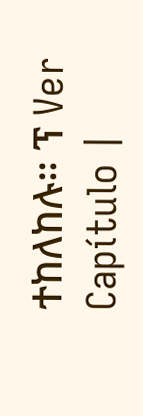ተከለከሉ። ፕ Ver Capítulo |